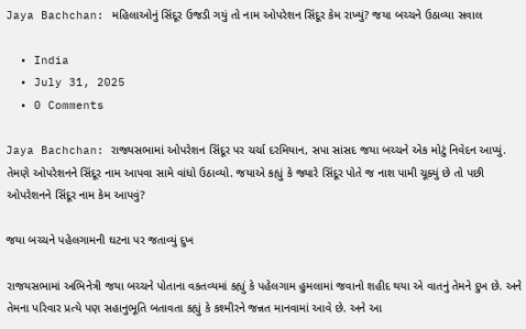Jaya Bachchan: મહિલાઓનું સિંદૂર ઉજડી ગયું તો નામ ઓપરેશન સિંદૂર કેમ રાખ્યું? જયા બચ્ચને ઉઠાવ્યા સવાલ

  • India
  • July 31, 2025
  • 0 Comments

Jaya Bachchan: રાજ્યસભામાં ઓપરેશન સિંદૂર પર ચર્ચા દરમિયાન, સપા સાંસદ જયા બચ્ચને એક મોટું નિવેદન આપ્યું. તેમણે ઓપરેશનને સિંદૂર નામ આપવા સામે વાંધો ઉઠાવ્યો. જયાએ કહ્યું કે જ્યારે સિંદૂર પોતે જ નાશ પામી ચૂક્યું છે તો પછી ઓપરેશનને સિંદૂર નામ કેમ આપવું?

જયા બચ્ચને પહેલગામની ઘટના પર જતાવ્યું દુખ

રાજયસભામાં અભિનેત્રી જયા બચ્ચને પોતાના વકતવ્યમાં કહ્યું કે પહેલગામ હુમલામાં જવાનો શહીદ થયા એ વાતનું તેમને દુખ છે. અને તેમના પરિવાર પ્રત્યે પણ સહાનુભૂતિ બતાવતા કહ્યું કે કશ્મીરને જન્નત માનવામાં આવે છે. અને આ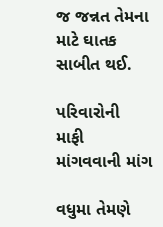જ જન્નત તેમના માટે ઘાતક સાબીત થઈ.

પરિવારોની માફી માંગવવાની માંગ

વધુમા તેમણે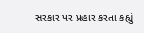સરકાર પર પ્રહાર કરતા કહ્યું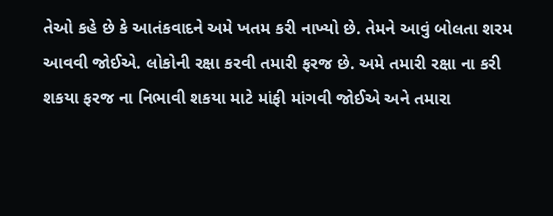તેઓ કહે છે કે આતંકવાદને અમે ખતમ કરી નાખ્યો છે. તેમને આવું બોલતા શરમ આવવી જોઈએ. લોકોની રક્ષા કરવી તમારી ફરજ છે. અમે તમારી રક્ષા ના કરી શકયા ફરજ ના નિભાવી શકયા માટે માંફી માંગવી જોઈએ અને તમારા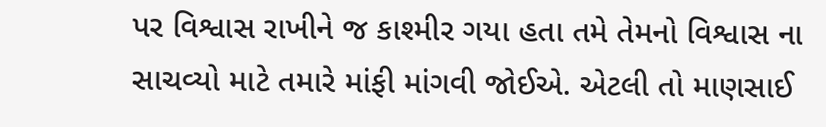પર વિશ્વાસ રાખીને જ કાશ્મીર ગયા હતા તમે તેમનો વિશ્વાસ ના સાચવ્યો માટે તમારે માંફી માંગવી જોઈએ. એટલી તો માણસાઈ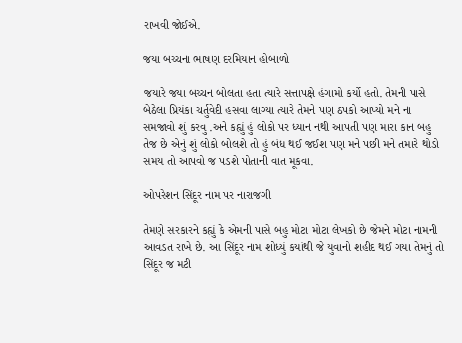રાખવી જોઈએ.

જયા બચ્ચના ભાષણ દરમિયાન હોબાળો

જયારે જયા બચ્ચન બોલતા હતા ત્યારે સત્તાપક્ષે હંગામો કર્યો હતો. તેમની પાસે બેઠેલા પ્રિયંકા ચર્તુવેદી હસવા લાગ્યા ત્યારે તેમને પણ ઠપકો આપ્યો મને ના સમજાવો શું કરવુ .અને કહ્યું હું લોકો પર ધ્યાન નથી આપતી પણ મારા કાન બહુ તેજ છે એનું શું લોકો બોલશે તો હું બંધ થઈ જઈશ પણ મને પછી મને તમારે થોડો સમય તો આપવો જ પડશે પોતાની વાત મૂકવા.

ઓપરેશન સિંદૂર નામ પર નારાજગી

તેમણે સરકારને કહ્યું કે એમની પાસે બહુ મોટા મોટા લેખકો છે જેમને મોટા નામની આવડત રાખે છે. આ સિંદૂર નામ શોધ્યું કયાંથી જે યુવાનો શહીદ થઈ ગયા તેમનું તો સિંદૂર જ મટી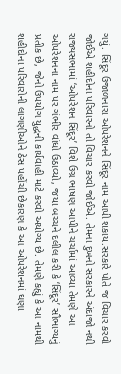ગયું. સિંદૂર ઉજાળનારા ઓપરેશનને સિંદૂર નામ આપી શકાય.સરકારે પોતે જ વિચાર કરવો જોઈએ શહીદોના પરિવારનો તો વિચાર કરવો જોઈએ. તેમના દુખનો સરકારને અંદાજો નથી રાજ્યસભામાં ‘ઓપરેશન સિંદૂર’ વિશે ઉગ્ર ભાષણ આપીને ચર્ચામાં આવ્યા તેમણે આ ઓપરેશનના નામ પર ગંભીર વાંધો ઉઠાવ્યો, જયા બચ્ચને દલીલ કરી કે ‘સિંદૂર’ સૌભાગ્યનું પ્રતીક છે, જેનો ઉપયોગ યુદ્ધની કાર્યવાહી માટે કરવો અયોગ્ય છે. તેમણે કહ્યું કે આ નામથી શહીદોના પરિવારોની લાગણીઓને ઠેસ પહોંચી છેકારણ કે આ ઓપરેશનમાં ઘણા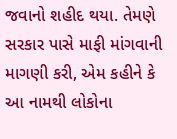જવાનો શહીદ થયા. તેમણે સરકાર પાસે માફી માંગવાની માગણી કરી, એમ કહીને કે આ નામથી લોકોના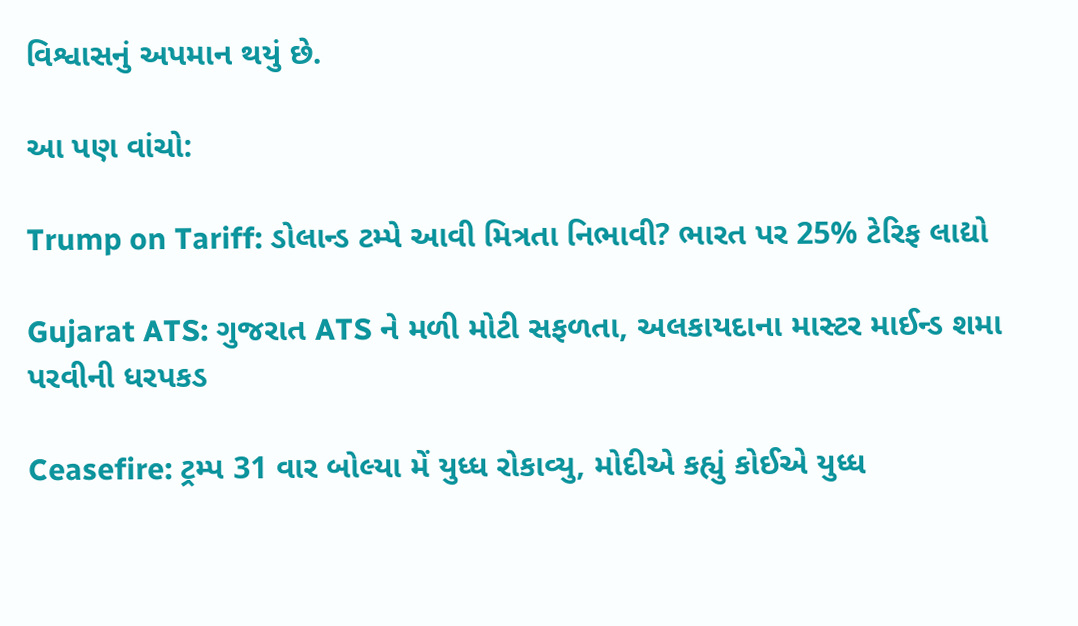વિશ્વાસનું અપમાન થયું છે.

આ પણ વાંચો:

Trump on Tariff: ડોલાન્ડ ટમ્પે આવી મિત્રતા નિભાવી? ભારત પર 25% ટેરિફ લાદ્યો

Gujarat ATS: ગુજરાત ATS ને મળી મોટી સફળતા, અલકાયદાના માસ્ટર માઈન્ડ શમા પરવીની ધરપકડ

Ceasefire: ટ્રમ્પ 31 વાર બોલ્યા મેં યુધ્ધ રોકાવ્યુ, મોદીએ કહ્યું કોઈએ યુધ્ધ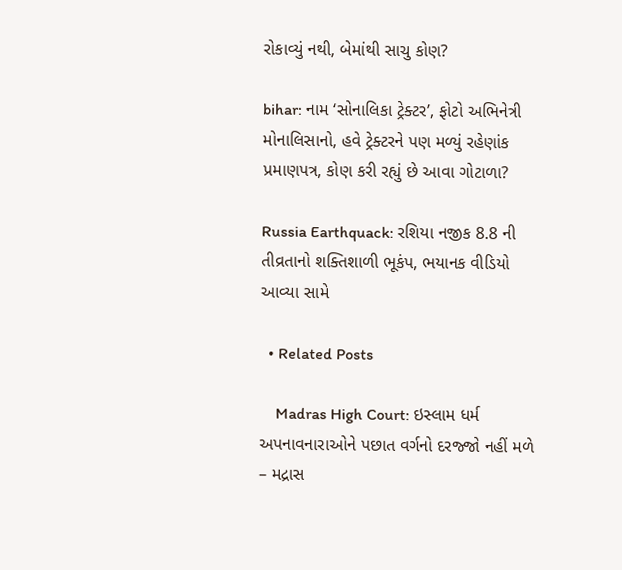રોકાવ્યું નથી, બેમાંથી સાચુ કોણ?

bihar: નામ ‘સોનાલિકા ટ્રેક્ટર’, ફોટો અભિનેત્રી મોનાલિસાનો, હવે ટ્રેક્ટરને પણ મળ્યું રહેણાંક પ્રમાણપત્ર, કોણ કરી રહ્યું છે આવા ગોટાળા?

Russia Earthquack: રશિયા નજીક 8.8 ની તીવ્રતાનો શક્તિશાળી ભૂકંપ, ભયાનક વીડિયો આવ્યા સામે

  • Related Posts

    Madras High Court: ઇસ્લામ ધર્મ અપનાવનારાઓને પછાત વર્ગનો દરજ્જો નહીં મળે – મદ્રાસ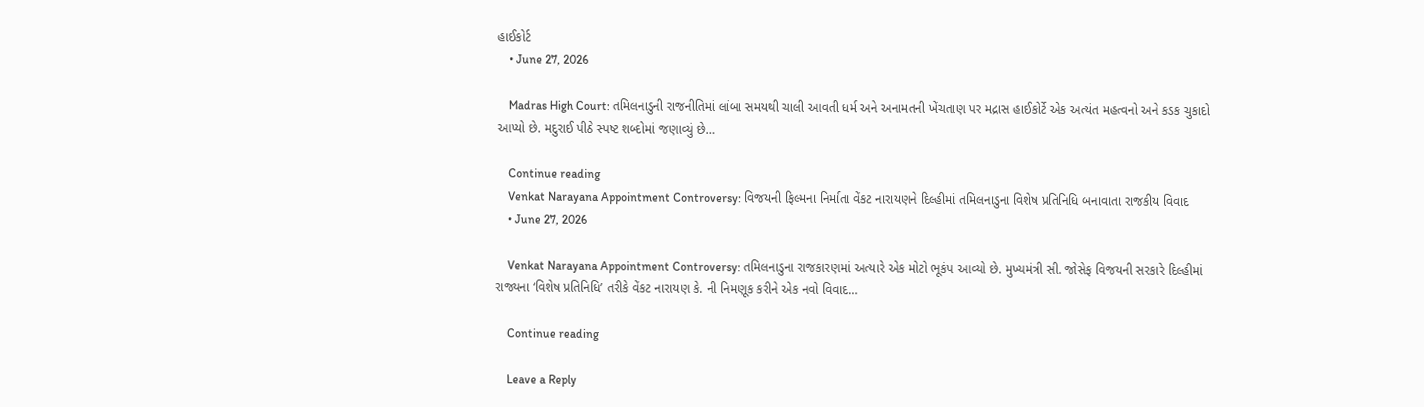હાઈકોર્ટ
    • June 27, 2026

    Madras High Court: તમિલનાડુની રાજનીતિમાં લાંબા સમયથી ચાલી આવતી ધર્મ અને અનામતની ખેંચતાણ પર મદ્રાસ હાઈકોર્ટે એક અત્યંત મહત્વનો અને કડક ચુકાદો આપ્યો છે. મદુરાઈ પીઠે સ્પષ્ટ શબ્દોમાં જણાવ્યું છે…

    Continue reading
    Venkat Narayana Appointment Controversy: વિજયની ફિલ્મના નિર્માતા વેંકટ નારાયણને દિલ્હીમાં તમિલનાડુના વિશેષ પ્રતિનિધિ બનાવાતા રાજકીય વિવાદ
    • June 27, 2026

    Venkat Narayana Appointment Controversy: તમિલનાડુના રાજકારણમાં અત્યારે એક મોટો ભૂકંપ આવ્યો છે. મુખ્યમંત્રી સી. જોસેફ વિજયની સરકારે દિલ્હીમાં રાજ્યના ‘વિશેષ પ્રતિનિધિ’ તરીકે વેંકટ નારાયણ કે. ની નિમણૂક કરીને એક નવો વિવાદ…

    Continue reading

    Leave a Reply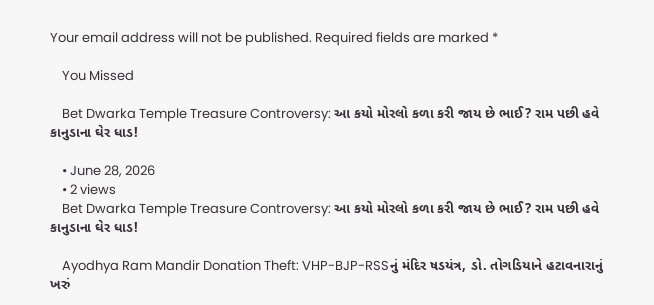Your email address will not be published. Required fields are marked *

    You Missed

    Bet Dwarka Temple Treasure Controversy: આ કયો મોરલો કળા કરી જાય છે ભાઈ? રામ પછી હવે કાનુડાના ઘેર ધાડ!

    • June 28, 2026
    • 2 views
    Bet Dwarka Temple Treasure Controversy: આ કયો મોરલો કળા કરી જાય છે ભાઈ? રામ પછી હવે કાનુડાના ઘેર ધાડ!

    Ayodhya Ram Mandir Donation Theft: VHP-BJP-RSSનું મંદિર ષડયંત્ર, ડો. તોગડિયાને હટાવનારાનું ખરું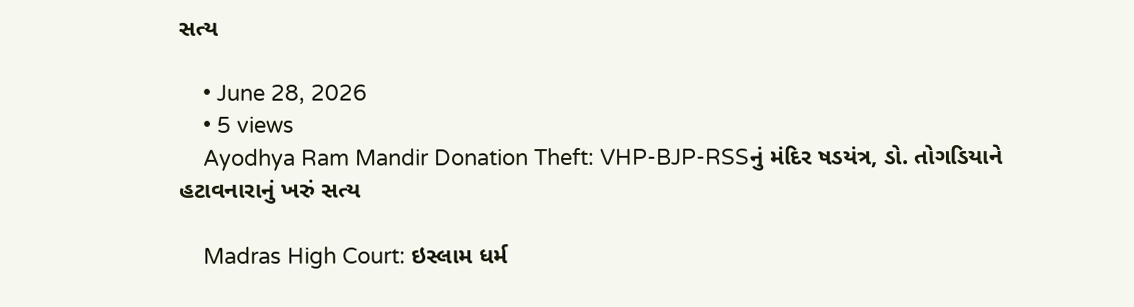સત્ય

    • June 28, 2026
    • 5 views
    Ayodhya Ram Mandir Donation Theft: VHP-BJP-RSSનું મંદિર ષડયંત્ર, ડો. તોગડિયાને હટાવનારાનું ખરું સત્ય

    Madras High Court: ઇસ્લામ ધર્મ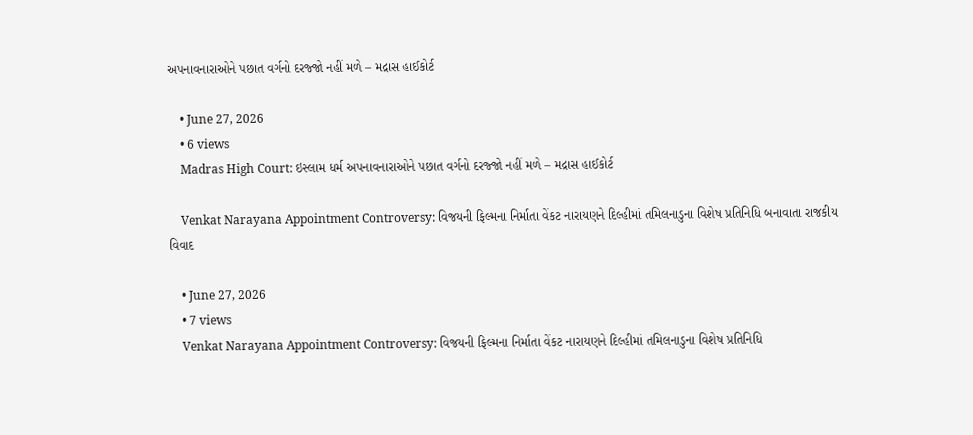અપનાવનારાઓને પછાત વર્ગનો દરજ્જો નહીં મળે – મદ્રાસ હાઈકોર્ટ

    • June 27, 2026
    • 6 views
    Madras High Court: ઇસ્લામ ધર્મ અપનાવનારાઓને પછાત વર્ગનો દરજ્જો નહીં મળે – મદ્રાસ હાઈકોર્ટ

    Venkat Narayana Appointment Controversy: વિજયની ફિલ્મના નિર્માતા વેંકટ નારાયણને દિલ્હીમાં તમિલનાડુના વિશેષ પ્રતિનિધિ બનાવાતા રાજકીય વિવાદ

    • June 27, 2026
    • 7 views
    Venkat Narayana Appointment Controversy: વિજયની ફિલ્મના નિર્માતા વેંકટ નારાયણને દિલ્હીમાં તમિલનાડુના વિશેષ પ્રતિનિધિ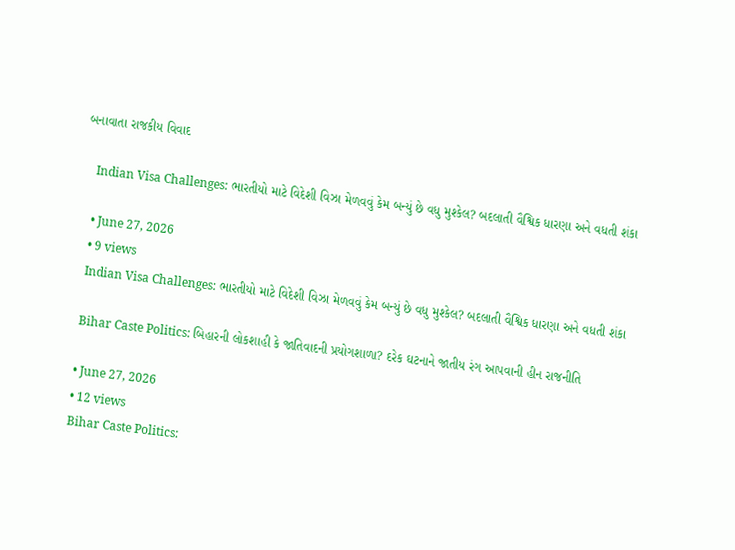બનાવાતા રાજકીય વિવાદ

    Indian Visa Challenges: ભારતીયો માટે વિદેશી વિઝા મેળવવું કેમ બન્યું છે વધુ મુશ્કેલ? બદલાતી વૈશ્વિક ધારણા અને વધતી શંકા

    • June 27, 2026
    • 9 views
    Indian Visa Challenges: ભારતીયો માટે વિદેશી વિઝા મેળવવું કેમ બન્યું છે વધુ મુશ્કેલ? બદલાતી વૈશ્વિક ધારણા અને વધતી શંકા

    Bihar Caste Politics: બિહારની લોકશાહી કે જાતિવાદની પ્રયોગશાળા? દરેક ઘટનાને જાતીય રંગ આપવાની હીન રાજનીતિ

    • June 27, 2026
    • 12 views
    Bihar Caste Politics: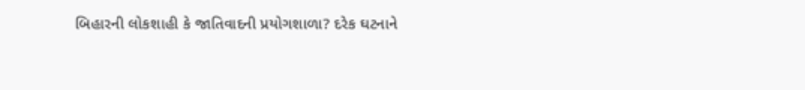બિહારની લોકશાહી કે જાતિવાદની પ્રયોગશાળા? દરેક ઘટનાને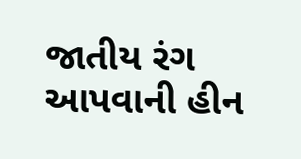જાતીય રંગ આપવાની હીન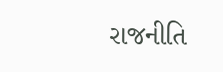રાજનીતિ